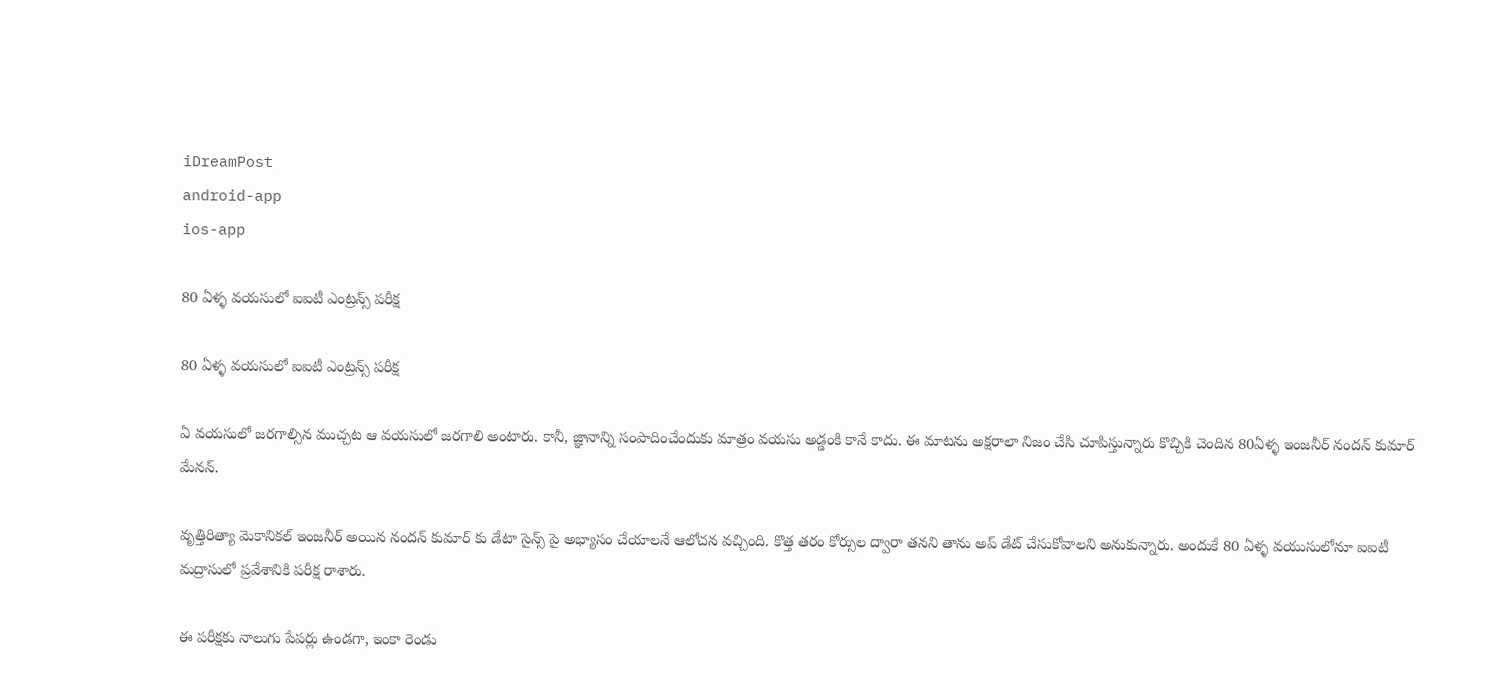iDreamPost
android-app
ios-app

80 ఏళ్ళ వయసులో ఐఐటీ ఎంట్రన్స్ పరీక్ష

80 ఏళ్ళ వయసులో ఐఐటీ ఎంట్రన్స్ పరీక్ష

ఏ వయసులో జరగాల్సిన ముచ్చట ఆ వయసులో జరగాలి అంటారు. కానీ, జ్ఞానాన్ని సంపాదించేందుకు మాత్రం వయసు అడ్డంకి కానే కాదు. ఈ మాటను అక్షరాలా నిజం చేసి చూపిస్తున్నారు కొచ్చికి చెందిన 80ఏళ్ళ ఇంజనీర్ నందన్ కుమార్ మేనన్.

వృత్తిరిత్యా మెకానికల్ ఇంజనీర్ అయిన నందన్ కుమార్ కు డేటా సైన్స్ పై అభ్యాసం చేయాలనే ఆలోచన వచ్చింది. కొత్త తరం కోర్సుల ద్వారా తనని తాను అప్ డేట్ చేసుకోవాలని అనుకున్నారు. అందుకే 80 ఏళ్ళ వయుసులోనూ ఐఐటీ మద్రాసులో ప్రవేశానికి పరీక్ష రాశారు.

ఈ పరీక్షకు నాలుగు పేపర్లు ఉండగా, ఇంకా రెండు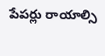పేపర్లు రాయాల్సి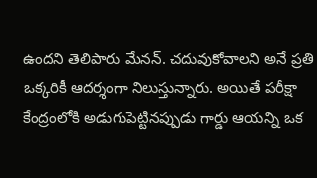ఉందని తెలిపారు మేనన్. చదువుకోవాలని అనే ప్రతి ఒక్కరికీ ఆదర్శంగా నిలుస్తున్నారు. అయితే పరీక్షా కేంద్రంలోకి అడుగుపెట్టినప్పుడు గార్డు ఆయన్ని ఒక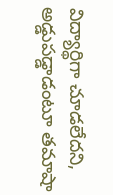విద్యార్థిగా చూడలేదని, అడ్డుపడ్డాడంటూ తమాషా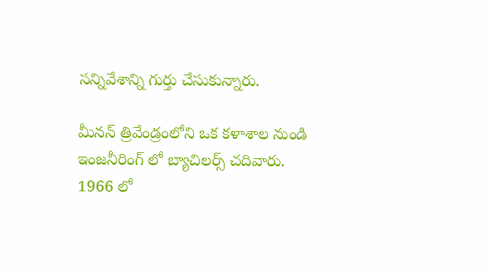సన్నివేశాన్ని గుర్తు చేసుకున్నారు.

మీనన్ త్రివేండ్రంలోని ఒక కళాశాల నుండి ఇంజనీరింగ్ లో బ్యాచిలర్స్ చదివారు. 1966 లో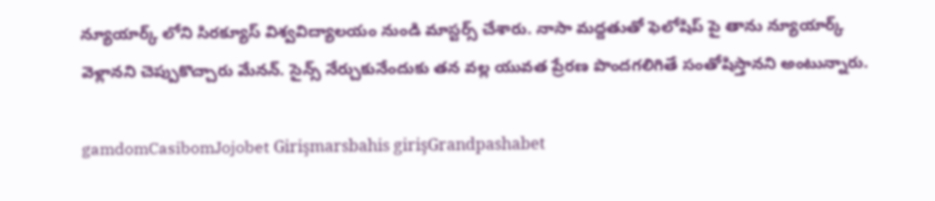న్యూయార్క్ లోని సిరక్యూస్ విశ్వవిద్యాలయం నుండి మాస్టర్స్ చేశారు. నాసా మద్దతుతో ఫెలోషిప్ పై తాను న్యూయార్క్ వెళ్లానని చెప్పుకొచ్చారు మేనన్. సైన్స్ నేర్చుకునేందుకు తన వల్ల యువత ప్రేరణ పొందగలిగితే సంతోషిస్తానని అంటున్నారు.

gamdomCasibomJojobet Girişmarsbahis girişGrandpashabet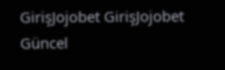GirişJojobet GirişJojobet Güncel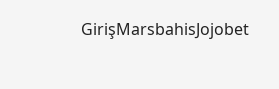GirişMarsbahisJojobet